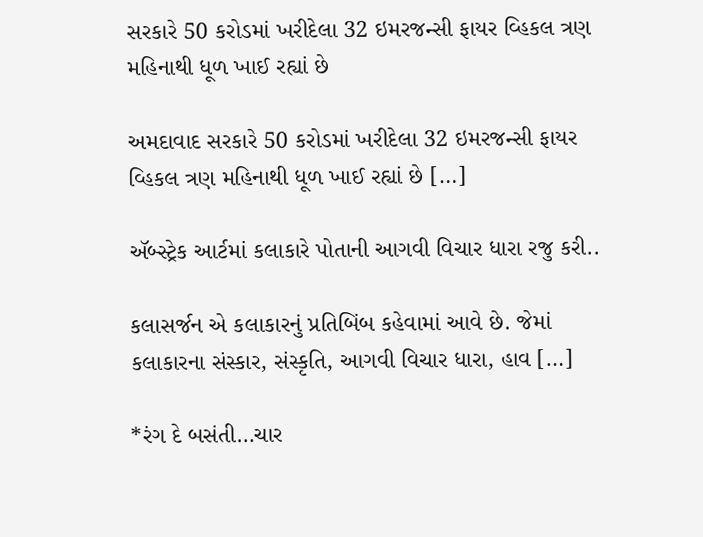સરકારે 50 કરોડમાં ખરીદેલા 32 ઇમરજન્સી ફાયર વ્હિકલ ત્રણ મહિનાથી ધૂળ ખાઈ રહ્યાં છે

અમદાવાદ સરકારે 50 કરોડમાં ખરીદેલા 32 ઇમરજન્સી ફાયર વ્હિકલ ત્રણ મહિનાથી ધૂળ ખાઈ રહ્યાં છે […]

ઍબ્સ્ટ્રેક આર્ટમાં કલાકારે પોતાની આગવી વિચાર ધારા રજુ કરી..

કલાસર્જન એ કલાકારનું પ્રતિબિંબ કહેવામાં આવે છે. જેમાં કલાકારના સંસ્કાર, સંસ્કૃતિ, આગવી વિચાર ધારા, હાવ […]

*રંગ દે બસંતી…ચાર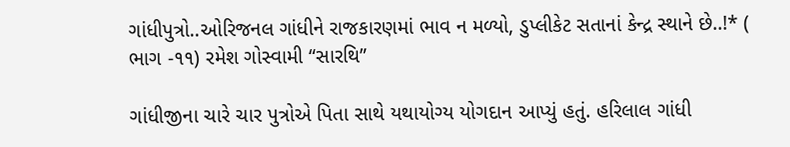ગાંધીપુત્રો..ઓરિજનલ ગાંધીને રાજકારણમાં ભાવ ન મળ્યો, ડુપ્લીકેટ સતાનાં કેન્દ્ર સ્થાને છે..!* ( ભાગ -૧૧) રમેશ ગોસ્વામી “સારથિ”

ગાંધીજીના ચારે ચાર પુત્રોએ પિતા સાથે યથાયોગ્ય યોગદાન આપ્યું હતું. હરિલાલ ગાંધી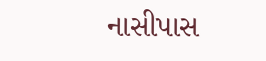નાસીપાસ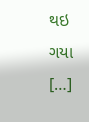થઇ ગયા […]